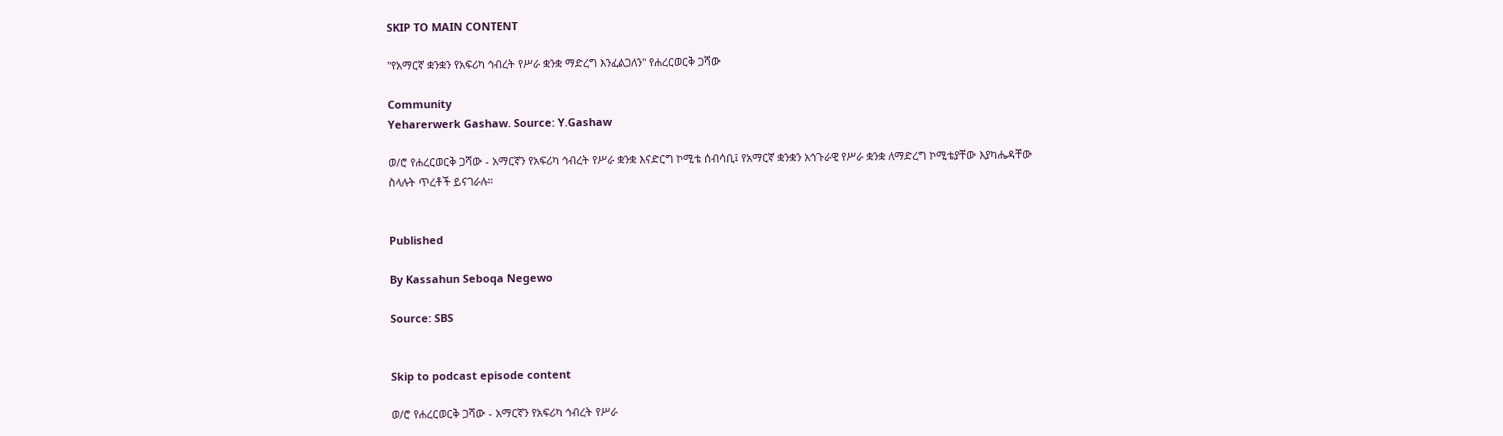SKIP TO MAIN CONTENT

"የአማርኛ ቋንቋን የአፍሪካ ኅብረት የሥራ ቋንቋ ማድረግ እንፈልጋለን" የሐረርወርቅ ጋሻው

Community
Yeharerwerk Gashaw. Source: Y.Gashaw

ወ/ሮ የሐረርወርቅ ጋሻው - አማርኛን የአፍሪካ ኅብረት የሥራ ቋንቋ እናድርግ ኮሚቴ ሰብሳቢ፤ የአማርኛ ቋንቋን አኅጉራዊ የሥራ ቋንቋ ለማድረግ ኮሚቴያቸው እያካሔዳቸው ስላሉት ጥረቶች ይናገራሉ።


Published

By Kassahun Seboqa Negewo

Source: SBS


Skip to podcast episode content

ወ/ሮ የሐረርወርቅ ጋሻው - አማርኛን የአፍሪካ ኅብረት የሥራ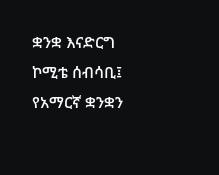ቋንቋ እናድርግ ኮሚቴ ሰብሳቢ፤ የአማርኛ ቋንቋን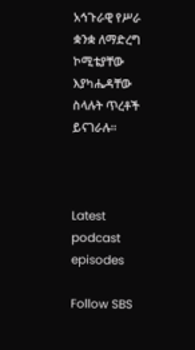አኅጉራዊ የሥራ ቋንቋ ለማድረግ ኮሚቴያቸው እያካሔዳቸው ስላሉት ጥረቶች ይናገራሉ።



Latest podcast episodes

Follow SBS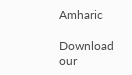Amharic

Download our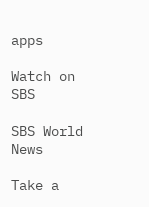apps

Watch on SBS

SBS World News

Take a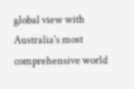global view with Australia's most comprehensive world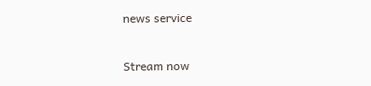news service

Stream now